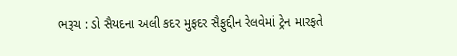ભરૂચ : ડો સૈયદના અલી કદર મુફદર સૈફુદ્દીન રેલવેમાં ટ્રેન મારફતે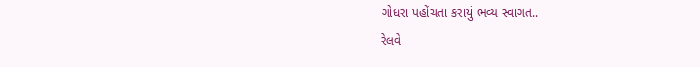ગોધરા પહોંચતા કરાયું ભવ્ય સ્વાગત..
રેલવે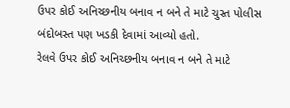ઉપર કોઈ અનિચ્છનીય બનાવ ન બને તે માટે ચુસ્ત પોલીસ બંદોબસ્ત પણ ખડકી દેવામાં આવ્યો હતો.
રેલવે ઉપર કોઈ અનિચ્છનીય બનાવ ન બને તે માટે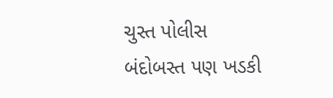ચુસ્ત પોલીસ બંદોબસ્ત પણ ખડકી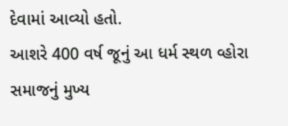દેવામાં આવ્યો હતો.
આશરે 400 વર્ષ જૂનું આ ધર્મ સ્થળ વ્હોરા સમાજનું મુખ્ય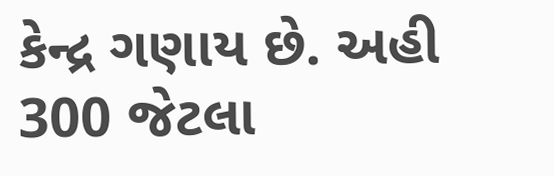કેન્દ્ર ગણાય છે. અહી 300 જેટલા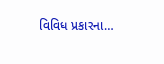વિવિધ પ્રકારના…